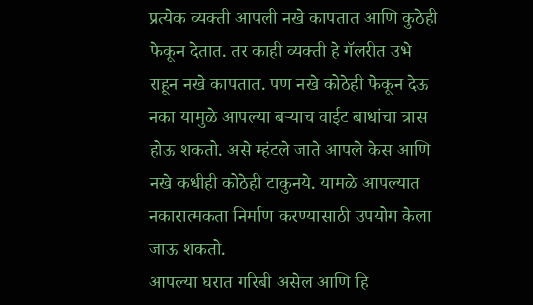प्रत्येक व्यक्ती आपली नखे कापतात आणि कुठेही फेकून देतात. तर काही व्यक्ती हे गॅलरीत उभे राहून नखे कापतात. पण नखे कोठेही फेकून देऊ नका यामुळे आपल्या बऱ्याच वाईट बाधांचा त्रास होऊ शकतो. असे म्हंटले जाते आपले केस आणि नखे कधीही कोठेही टाकुनये. यामळे आपल्यात नकारात्मकता निर्माण करण्यासाठी उपयोग केला जाऊ शकतो.
आपल्या घरात गरिबी असेल आणि हि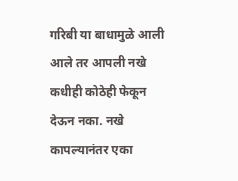गरिबी या बाधामुळे आली आले तर आपली नखे कधीही कोठेही फेकून देऊन नका. नखे कापल्यानंतर एका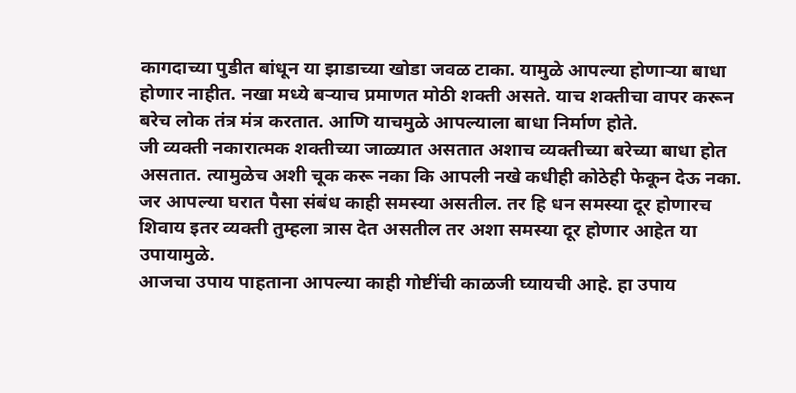कागदाच्या पुडीत बांधून या झाडाच्या खोडा जवळ टाका. यामुळे आपल्या होणाऱ्या बाधा होणार नाहीत. नखा मध्ये बऱ्याच प्रमाणत मोठी शक्ती असते. याच शक्तीचा वापर करून बरेच लोक तंत्र मंत्र करतात. आणि याचमुळे आपल्याला बाधा निर्माण होते.
जी व्यक्ती नकारात्मक शक्तीच्या जाळ्यात असतात अशाच व्यक्तीच्या बरेच्या बाधा होत असतात. त्यामुळेच अशी चूक करू नका कि आपली नखे कधीही कोठेही फेकून देऊ नका. जर आपल्या घरात पैसा संबंध काही समस्या असतील. तर हि धन समस्या दूर होणारच शिवाय इतर व्यक्ती तुम्हला त्रास देत असतील तर अशा समस्या दूर होणार आहेत या उपायामुळे.
आजचा उपाय पाहताना आपल्या काही गोष्टींची काळजी घ्यायची आहे. हा उपाय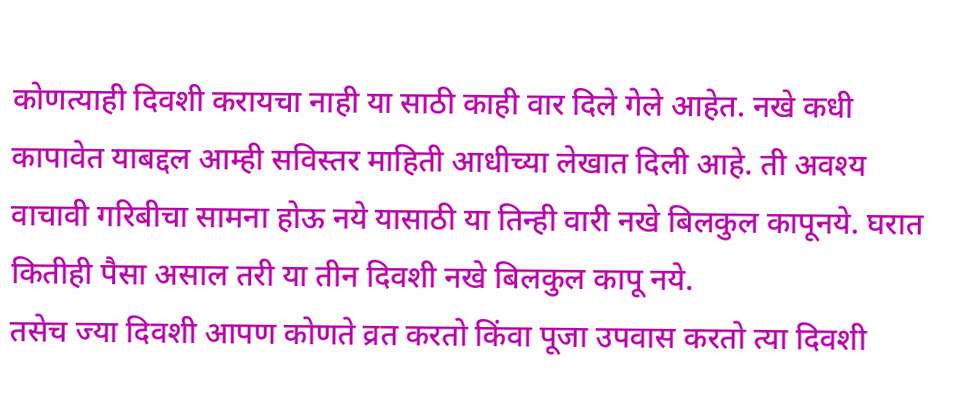कोणत्याही दिवशी करायचा नाही या साठी काही वार दिले गेले आहेत. नखे कधी कापावेत याबद्दल आम्ही सविस्तर माहिती आधीच्या लेखात दिली आहे. ती अवश्य वाचावी गरिबीचा सामना होऊ नये यासाठी या तिन्ही वारी नखे बिलकुल कापूनये. घरात कितीही पैसा असाल तरी या तीन दिवशी नखे बिलकुल कापू नये.
तसेच ज्या दिवशी आपण कोणते व्रत करतो किंवा पूजा उपवास करतो त्या दिवशी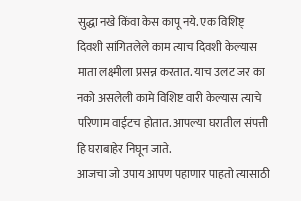सुद्धा नखे किंवा केस कापू नये. एक विशिष्ट् दिवशी सांगितलेले काम त्याच दिवशी केल्यास माता लक्ष्मीला प्रसन्न करतात. याच उलट जर का नको असलेली कामे विशिष्ट वारी केल्यास त्याचे परिणाम वाईटच होतात. आपल्या घरातील संपत्ती हि घराबाहेर निघून जाते.
आजचा जो उपाय आपण पहाणार पाहतो त्यासाठी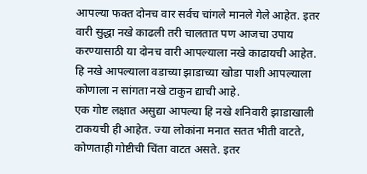आपल्या फक्त दोनच वार सर्वच चांगले मानले गेले आहेत. इतर वारी सुद्धा नखे काढली तरी चालतात पण आजचा उपाय करण्यासाठी या दोनच वारी आपल्याला नखे काढायची आहेत. हि नखे आपल्याला वडाच्या झाडाच्या खोडा पाशी आपल्याला कोणाला न सांगता नखे टाकुन द्याची आहे.
एक गोष्ट लक्षात असुद्या आपल्या हि नखे शनिवारी झाडाखाली टाकयची ही आहेत. ज्या लोकांना मनात सतत भीती वाटते, कोणताही गोष्टीची चिंता वाटत असते. इतर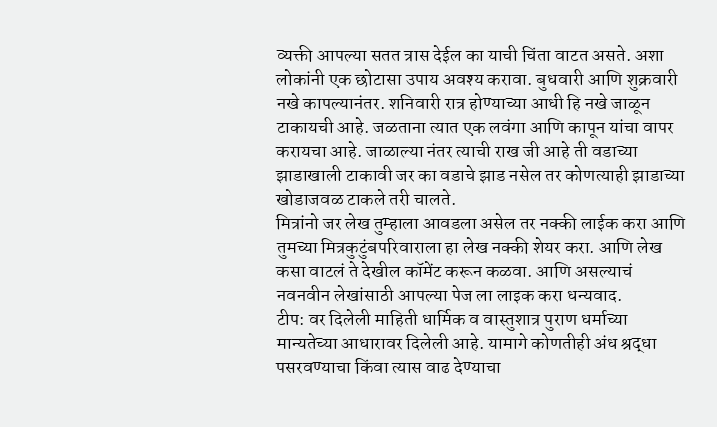व्यक्ती आपल्या सतत त्रास देईल का याची चिंता वाटत असते. अशा लोकांनी एक छोटासा उपाय अवश्य करावा. बुधवारी आणि शुक्रवारी नखे कापल्यानंतर. शनिवारी रात्र होण्याच्या आधी हि नखे जाळून टाकायची आहे. जळताना त्यात एक लवंगा आणि कापून यांचा वापर करायचा आहे. जाळाल्या नंतर त्याची राख जी आहे ती वडाच्या झाडाखाली टाकावी जर का वडाचे झाड नसेल तर कोणत्याही झाडाच्या खोडाजवळ टाकले तरी चालते.
मित्रांनो जर लेख तुम्हाला आवडला असेल तर नक्की लाईक करा आणि तुमच्या मित्रकुटुंबपरिवाराला हा लेख नक्की शेयर करा. आणि लेख कसा वाटलं ते देखील कॉमेंट करून कळवा. आणि असल्याचं नवनवीन लेखांसाठी आपल्या पेज ला लाइक करा धन्यवाद.
टीप: वर दिलेली माहिती धार्मिक व वास्तुशात्र पुराण धर्माच्या मान्यतेच्या आधारावर दिलेली आहे. यामागे कोणतीही अंध श्रद्धा पसरवण्याचा किंवा त्यास वाढ देण्याचा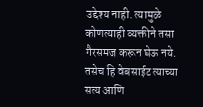उद्देश्य नाही. त्यामुळे कोणत्याही व्यक्तीने तसा गैरसमज करून घेऊ नये. तसेच हि वेबसाईट त्याच्या सत्य आणि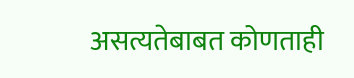असत्यतेबाबत कोणताही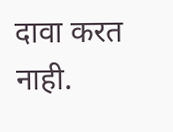दावा करत नाही.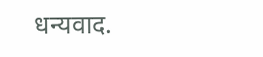धन्यवाद.